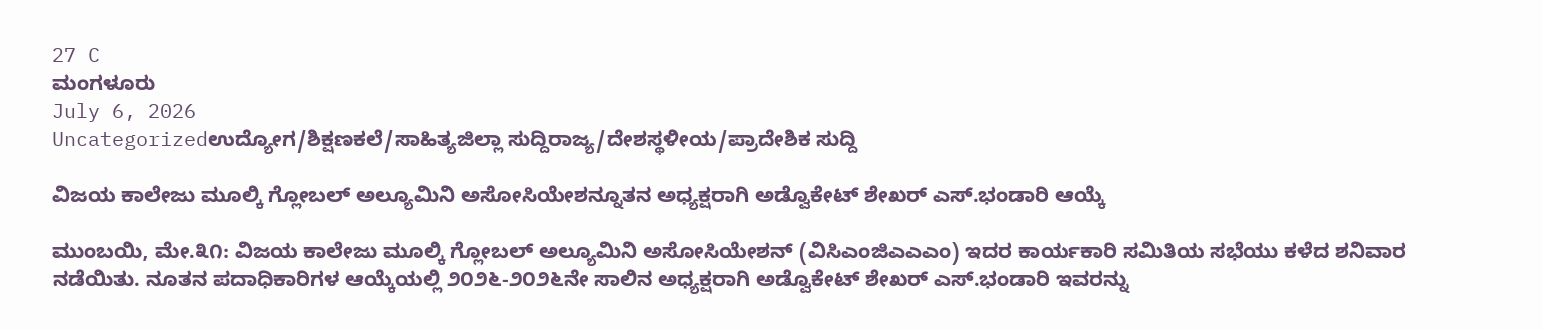27 C
ಮಂಗಳೂರು
July 6, 2026
Uncategorizedಉದ್ಯೋಗ/ಶಿಕ್ಷಣಕಲೆ/ಸಾಹಿತ್ಯಜಿಲ್ಲಾ ಸುದ್ದಿರಾಜ್ಯ/ದೇಶಸ್ಥಳೀಯ/ಪ್ರಾದೇಶಿಕ ಸುದ್ದಿ

ವಿಜಯ ಕಾಲೇಜು ಮೂಲ್ಕಿ ಗ್ಲೋಬಲ್ ಅಲ್ಯೂಮಿನಿ ಅಸೋಸಿಯೇಶನ್ನೂತನ ಅಧ್ಯಕ್ಷರಾಗಿ ಅಡ್ವೊಕೇಟ್ ಶೇಖರ್ ಎಸ್.ಭಂಡಾರಿ ಆಯ್ಕೆ

ಮುಂಬಯಿ, ಮೇ.೩೧: ವಿಜಯ ಕಾಲೇಜು ಮೂಲ್ಕಿ ಗ್ಲೋಬಲ್ ಅಲ್ಯೂಮಿನಿ ಅಸೋಸಿಯೇಶನ್ (ವಿಸಿಎಂಜಿಎಎಎಂ) ಇದರ ಕಾರ್ಯಕಾರಿ ಸಮಿತಿಯ ಸಭೆಯು ಕಳೆದ ಶನಿವಾರ ನಡೆಯಿತು. ನೂತನ ಪದಾಧಿಕಾರಿಗಳ ಆಯ್ಕೆಯಲ್ಲಿ ೨೦೨೬-೨೦೨೬ನೇ ಸಾಲಿನ ಅಧ್ಯಕ್ಷರಾಗಿ ಅಡ್ವೊಕೇಟ್ ಶೇಖರ್ ಎಸ್.ಭಂಡಾರಿ ಇವರನ್ನು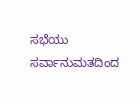ಸಭೆಯು ಸರ್ವಾನುಮತದಿಂದ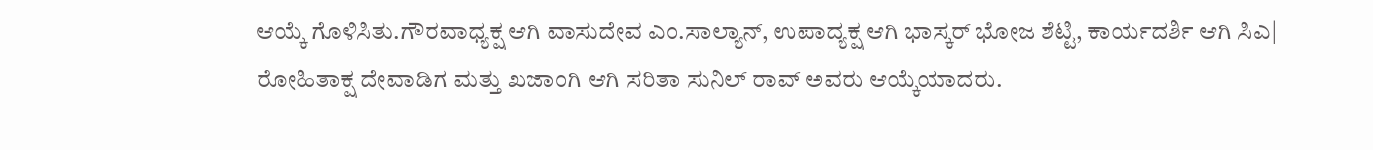ಆಯ್ಕೆ ಗೊಳಿಸಿತು.ಗೌರವಾಧ್ಯಕ್ಷ ಆಗಿ ವಾಸುದೇವ ಎಂ.ಸಾಲ್ಯಾನ್, ಉಪಾದ್ಯಕ್ಷ ಆಗಿ ಭಾಸ್ಕರ್ ಭೋಜ ಶೆಟ್ಟಿ, ಕಾರ್ಯದರ್ಶಿ ಆಗಿ ಸಿಎ| ರೋಹಿತಾಕ್ಷ ದೇವಾಡಿಗ ಮತ್ತು ಖಜಾಂಗಿ ಆಗಿ ಸರಿತಾ ಸುನಿಲ್ ರಾವ್ ಅವರು ಆಯ್ಕೆಯಾದರು.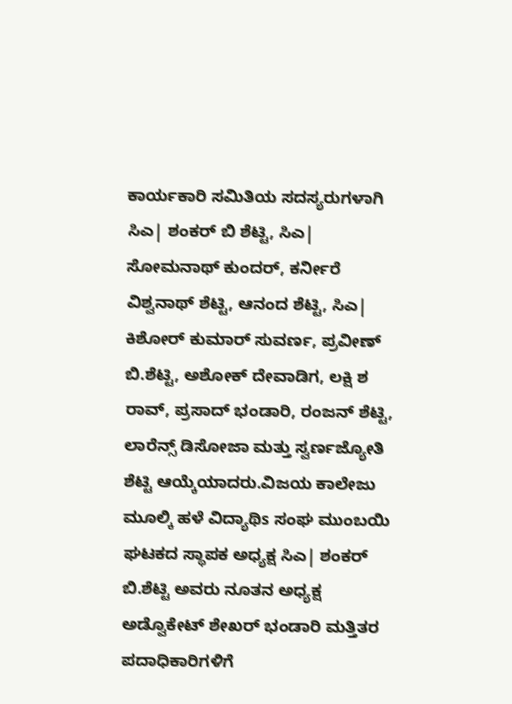ಕಾರ್ಯಕಾರಿ ಸಮಿತಿಯ ಸದಸ್ಯರುಗಳಾಗಿ ಸಿಎ| ಶಂಕರ್ ಬಿ ಶೆಟ್ಟಿ, ಸಿಎ| ಸೋಮನಾಥ್ ಕುಂದರ್, ಕರ್ನೀರೆ ವಿಶ್ವನಾಥ್ ಶೆಟ್ಟಿ, ಆನಂದ ಶೆಟ್ಟಿ, ಸಿಎ| ಕಿಶೋರ್ ಕುಮಾರ್ ಸುವರ್ಣ, ಪ್ರವೀಣ್ ಬಿ.ಶೆಟ್ಟಿ, ಅಶೋಕ್ ದೇವಾಡಿಗ, ಲಕ್ಷಿ ಶ ರಾವ್, ಪ್ರಸಾದ್ ಭಂಡಾರಿ, ರಂಜನ್ ಶೆಟ್ಟಿ, ಲಾರೆನ್ಸ್ ಡಿಸೋಜಾ ಮತ್ತು ಸ್ವರ್ಣಜ್ಯೋತಿ ಶೆಟ್ಟಿ ಆಯ್ಕೆಯಾದರು.ವಿಜಯ ಕಾಲೇಜು ಮೂಲ್ಕಿ ಹಳೆ ವಿದ್ಯಾಥಿs ಸಂಘ ಮುಂಬಯಿ ಘಟಕದ ಸ್ಥಾಪಕ ಅಧ್ಯಕ್ಷ ಸಿಎ| ಶಂಕರ್ ಬಿ.ಶೆಟ್ಟಿ ಅವರು ನೂತನ ಅಧ್ಯಕ್ಷ ಅಡ್ವೊಕೇಟ್ ಶೇಖರ್ ಭಂಡಾರಿ ಮತ್ತಿತರ ಪದಾಧಿಕಾರಿಗಳಿಗೆ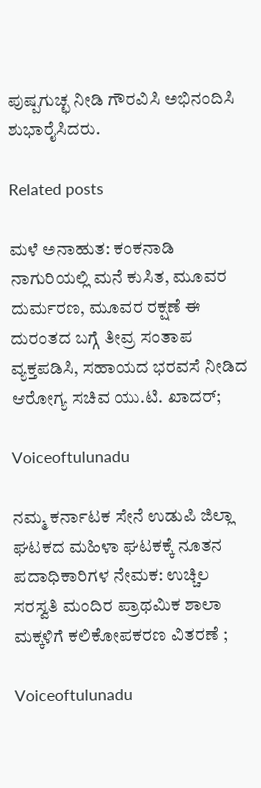ಪುಷ್ಪಗುಚ್ಛ ನೀಡಿ ಗೌರವಿಸಿ ಅಭಿನಂದಿಸಿ ಶುಭಾರೈಸಿದರು.

Related posts

ಮಳೆ ಅನಾಹುತ: ಕಂಕನಾಡಿ ನಾಗುರಿಯಲ್ಲಿ ಮನೆ ಕುಸಿತ, ಮೂವರ ದುರ್ಮರಣ, ಮೂವರ ರಕ್ಷಣೆ ಈ ದುರಂತದ ಬಗ್ಗೆ ತೀವ್ರ ಸಂತಾಪ ವ್ಯಕ್ತಪಡಿಸಿ, ಸಹಾಯದ ಭರವಸೆ ನೀಡಿದ ಆರೋಗ್ಯ ಸಚಿವ ಯು.ಟಿ. ಖಾದರ್;

Voiceoftulunadu

ನಮ್ಮ ಕರ್ನಾಟಕ ಸೇನೆ ಉಡುಪಿ ಜಿಲ್ಲಾ ಘಟಕದ ಮಹಿಳಾ ಘಟಕಕ್ಕೆ ನೂತನ ಪದಾಧಿಕಾರಿಗಳ ನೇಮಕ: ಉಚ್ಚಿಲ ಸರಸ್ವತಿ ಮಂದಿರ ಪ್ರಾಥಮಿಕ ಶಾಲಾ ಮಕ್ಕಳಿಗೆ ಕಲಿಕೋಪಕರಣ ವಿತರಣೆ ;

Voiceoftulunadu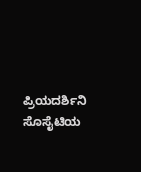ಪ್ರಿಯದರ್ಶಿನಿ ಸೊಸೈಟಿಯ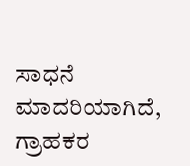ಸಾಧನೆ ಮಾದರಿಯಾಗಿದೆ, ಗ್ರಾಹಕರ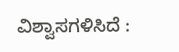ವಿಶ್ವಾಸಗಳಿಸಿದೆ :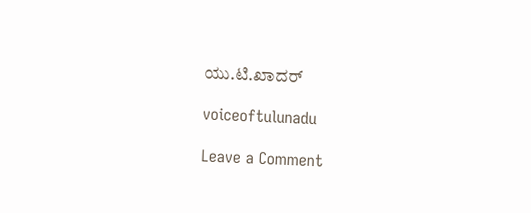ಯು.ಟಿ.ಖಾದರ್

voiceoftulunadu

Leave a Comment